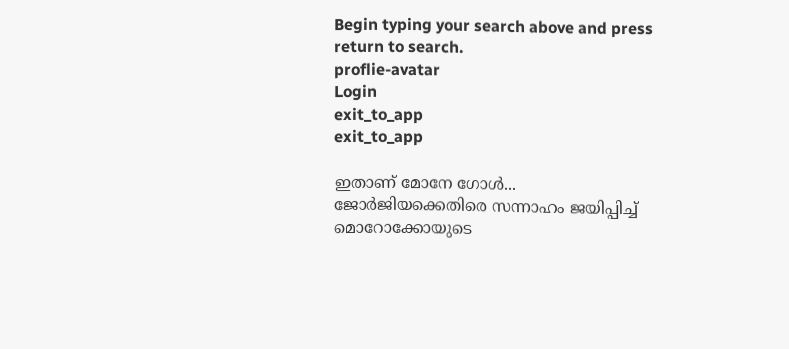Begin typing your search above and press return to search.
proflie-avatar
Login
exit_to_app
exit_to_app

ഇതാണ് മോനേ ഗോൾ... ജോർജിയക്കെതിരെ സന്നാഹം ജയിപ്പിച്ച് മൊറോക്കോയുടെ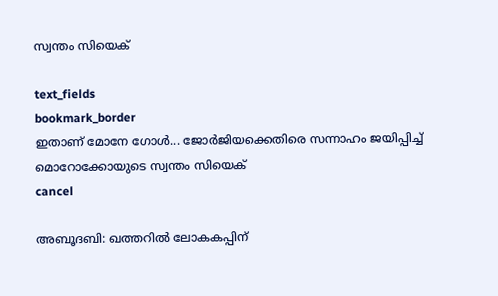സ്വന്തം സിയെക്

text_fields
bookmark_border
ഇതാണ് മോനേ ഗോൾ... ജോർജിയക്കെതിരെ സന്നാഹം ജയിപ്പിച്ച് മൊറോക്കോയുടെ സ്വന്തം സിയെക്
cancel

അബൂദബി: ഖത്തറിൽ ലോകകപ്പിന്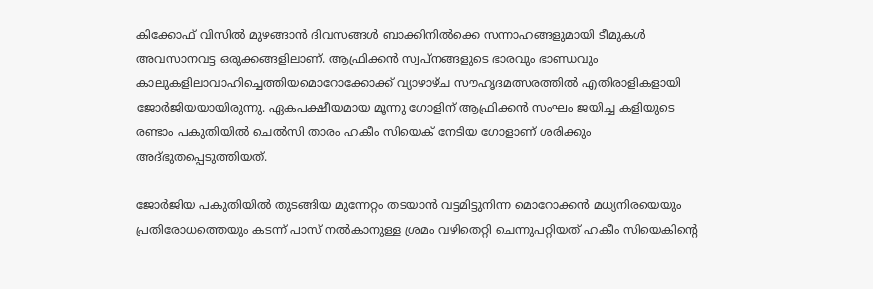കിക്കോഫ് വിസിൽ മുഴങ്ങാൻ ദിവസങ്ങൾ ബാക്കിനിൽക്കെ സന്നാഹങ്ങളുമായി ടീമുകൾ അവസാനവട്ട ഒരുക്കങ്ങളിലാണ്. ആഫ്രിക്കൻ സ്വപ്നങ്ങളുടെ ഭാരവും ഭാണ്ഡവും കാലുകളിലാവാഹിച്ചെത്തിയമൊറോക്കോക്ക് വ്യാഴാഴ്ച സൗഹൃദമത്സരത്തിൽ എതിരാളികളായി ജോർജിയയായിരുന്നു. ഏകപക്ഷീയമായ മൂന്നു ഗോളിന് ആഫ്രിക്കൻ സംഘം ജയിച്ച കളിയുടെ രണ്ടാം പകുതിയിൽ ചെൽസി താരം ഹകീം സിയെക് നേടിയ ഗോളാണ് ശരിക്കും അദ്ഭുതപ്പെടുത്തിയത്.

ജോർജിയ പകുതിയിൽ തുടങ്ങിയ മുന്നേറ്റം തടയാൻ വട്ടമിട്ടുനിന്ന മൊറോക്കൻ മധ്യനിരയെയും പ്രതിരോധത്തെയും കടന്ന് പാസ് നൽകാനുള്ള ശ്രമം വഴിതെറ്റി ചെന്നുപറ്റിയത് ഹകീം സിയെകിന്റെ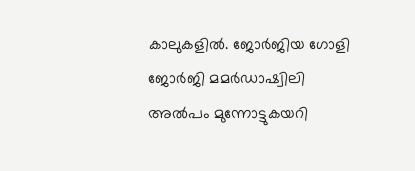കാലുകളിൽ. ജോർജിയ ഗോളി ജോർജി മമർഡാഷ്വിലി അൽപം മുന്നോട്ടുകയറി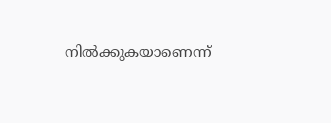നിൽക്കുകയാണെന്ന്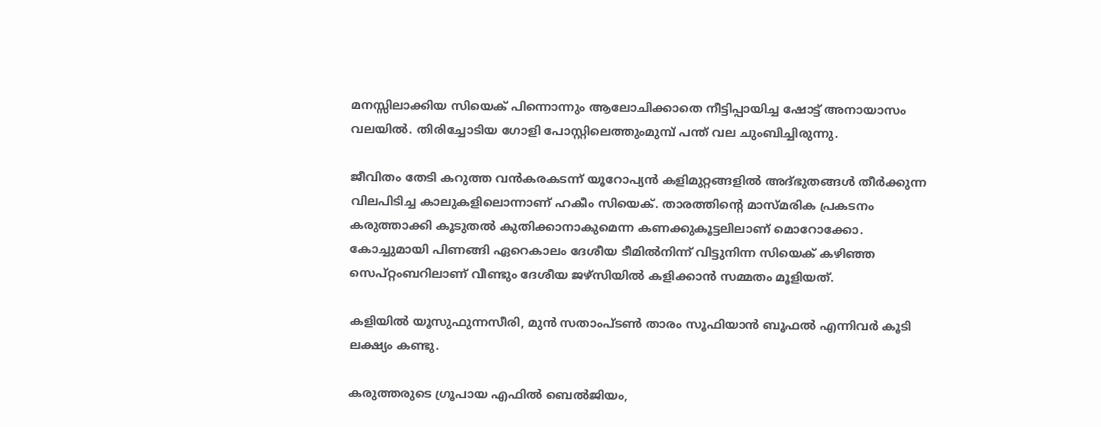മനസ്സിലാക്കിയ സിയെക് പിന്നൊന്നും ആലോചിക്കാതെ നീട്ടിപ്പായിച്ച ഷോട്ട് അനായാസം വലയിൽ. തിരിച്ചോടിയ ഗോളി പോസ്റ്റിലെത്തുംമുമ്പ് പന്ത് വല ചുംബിച്ചിരുന്നു.

ജീവിതം തേടി കറുത്ത വൻകരകടന്ന് യൂറോപ്യൻ കളിമുറ്റങ്ങളിൽ അദ്ഭുതങ്ങൾ തീർക്കുന്ന വിലപിടിച്ച കാലുകളിലൊന്നാണ് ഹകീം സിയെക്. താരത്തിന്റെ മാസ്മരിക പ്രകടനം കരുത്താക്കി കൂടുതൽ കുതിക്കാനാകുമെന്ന കണക്കുകൂട്ടലിലാണ് മൊറോക്കോ. കോച്ചുമായി പിണങ്ങി ഏറെകാലം ദേശീയ ടീമിൽനിന്ന് വിട്ടുനിന്ന സിയെക് കഴിഞ്ഞ സെപ്റ്റംബറിലാണ് വീണ്ടും ദേശീയ ജഴ്സിയിൽ കളിക്കാൻ സമ്മതം മൂളിയത്.

കളിയിൽ യൂസുഫുന്നസീരി, മുൻ സതാംപ്ടൺ താരം സൂഫിയാൻ ബൂഫൽ എന്നിവർ കൂടി ലക്ഷ്യം കണ്ടു.

കരുത്തരുടെ ഗ്രൂപായ എഫിൽ ബെൽജിയം,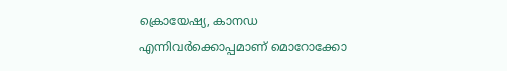ക്രൊയേഷ്യ, കാനഡ എന്നിവർക്കൊപ്പമാണ് മൊറോക്കോ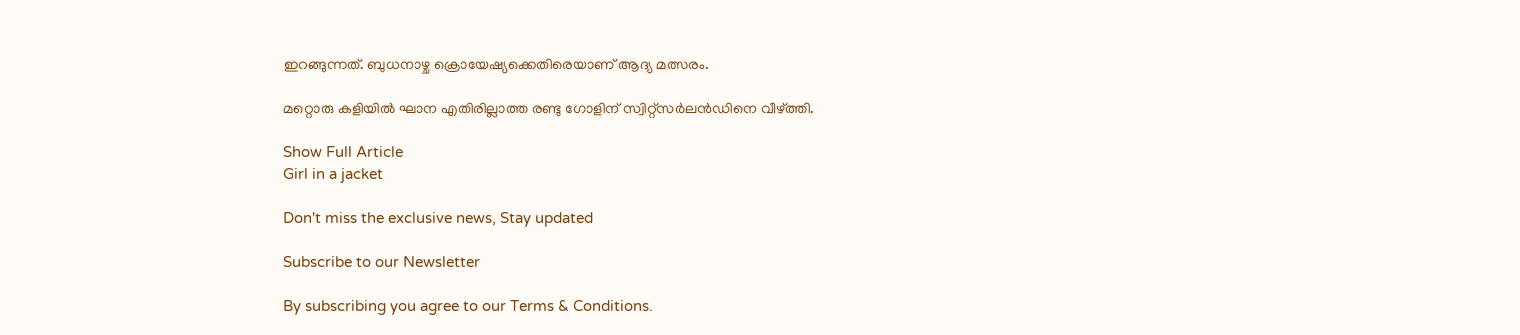ഇറങ്ങുന്നത്. ബുധനാഴ്ച ക്രൊയേഷ്യക്കെതിരെയാണ് ആദ്യ മത്സരം.

മറ്റൊരു കളിയിൽ ഘാന എതിരില്ലാത്ത രണ്ടു ഗോളിന് സ്വിറ്റ്സർലൻഡിനെ വീഴ്ത്തി.

Show Full Article
Girl in a jacket

Don't miss the exclusive news, Stay updated

Subscribe to our Newsletter

By subscribing you agree to our Terms & Conditions.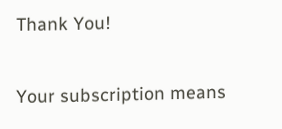Thank You!

Your subscription means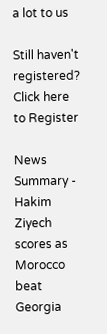a lot to us

Still haven't registered? Click here to Register

News Summary - Hakim Ziyech scores as Morocco beat Georgia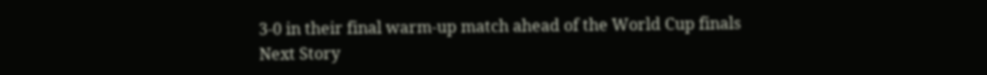3-0 in their final warm-up match ahead of the World Cup finals
Next Story